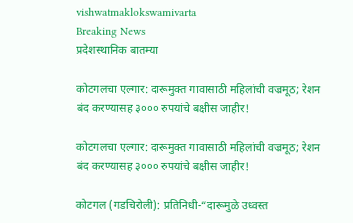vishwatmaklokswamivarta
Breaking News
प्रदेशस्थानिक बातम्या

कोटगलचा एल्गार: दारूमुक्त गावासाठी महिलांची वज्रमूठ; रेशन बंद करण्यासह ३००० रुपयांचे बक्षीस जाहीर!

कोटगलचा एल्गार: दारूमुक्त गावासाठी महिलांची वज्रमूठ; रेशन बंद करण्यासह ३००० रुपयांचे बक्षीस जाहीर!

कोटगल (गडचिरोली): प्रतिनिधी-“दारूमुळे उध्वस्त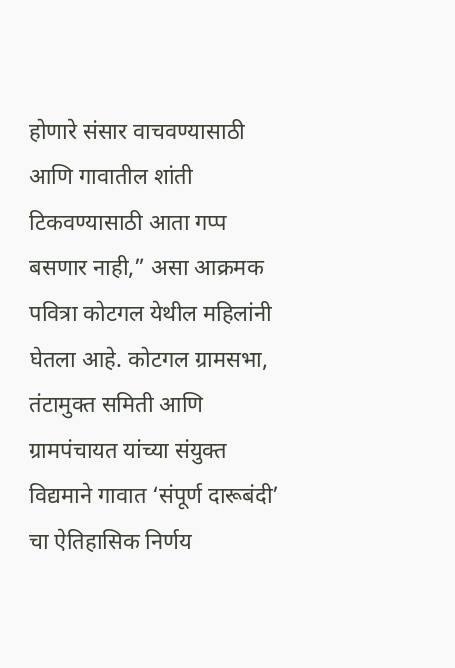होणारे संसार वाचवण्यासाठी आणि गावातील शांती टिकवण्यासाठी आता गप्प बसणार नाही,” असा आक्रमक पवित्रा कोटगल येथील महिलांनी घेतला आहे. कोटगल ग्रामसभा, तंटामुक्त समिती आणि ग्रामपंचायत यांच्या संयुक्त विद्यमाने गावात ‘संपूर्ण दारूबंदी’ चा ऐतिहासिक निर्णय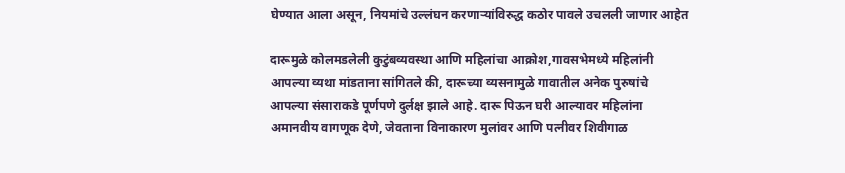घेण्यात आला असून, नियमांचे उल्लंघन करणाऱ्यांविरुद्ध कठोर पावले उचलली जाणार आहेत

दारूमुळे कोलमडलेली कुटुंबव्यवस्था आणि महिलांचा आक्रोश,गावसभेमध्ये महिलांनी आपल्या व्यथा मांडताना सांगितले की, दारूच्या व्यसनामुळे गावातील अनेक पुरुषांचे आपल्या संसाराकडे पूर्णपणे दुर्लक्ष झाले आहे. दारू पिऊन घरी आल्यावर महिलांना अमानवीय वागणूक देणे, जेवताना विनाकारण मुलांवर आणि पत्नीवर शिवीगाळ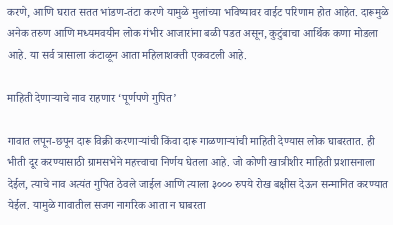करणे, आणि घरात सतत भांडण-तंटा करणे यामुळे मुलांच्या भविष्यावर वाईट परिणाम होत आहेत. दारूमुळे अनेक तरुण आणि मध्यमवयीन लोक गंभीर आजारांना बळी पडत असून, कुटुंबाचा आर्थिक कणा मोडला आहे. या सर्व त्रासाला कंटाळून आता महिलाशक्ती एकवटली आहे.

माहिती देणाऱ्याचे नाव राहणार ‘पूर्णपणे गुपित’

गावात लपून-छपून दारू विक्री करणाऱ्यांची किंवा दारू गाळणाऱ्यांची माहिती देण्यास लोक घाबरतात. ही भीती दूर करण्यासाठी ग्रामसभेने महत्त्वाचा निर्णय घेतला आहे. जो कोणी खात्रीशीर माहिती प्रशासनाला देईल, त्याचे नाव अत्यंत गुपित ठेवले जाईल आणि त्याला ३००० रुपये रोख बक्षीस देऊन सन्मानित करण्यात येईल. यामुळे गावातील सजग नागरिक आता न घाबरता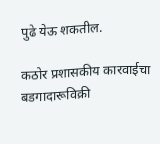पुढे येऊ शकतील.

कठोर प्रशासकीय कारवाईचा बडगादारूविक्री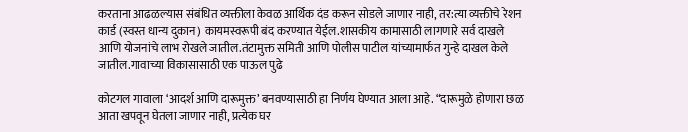करताना आढळल्यास संबंधित व्यक्तीला केवळ आर्थिक दंड करून सोडले जाणार नाही, तर:त्या व्यक्तीचे रेशन कार्ड (स्वस्त धान्य दुकान) कायमस्वरूपी बंद करण्यात येईल.शासकीय कामासाठी लागणारे सर्व दाखले आणि योजनांचे लाभ रोखले जातील.तंटामुक्त समिती आणि पोलीस पाटील यांच्यामार्फत गुन्हे दाखल केले जातील.गावाच्या विकासासाठी एक पाऊल पुढे

कोटगल गावाला ‘आदर्श आणि दारूमुक्त’ बनवण्यासाठी हा निर्णय घेण्यात आला आहे. “दारूमुळे होणारा छळ आता खपवून घेतला जाणार नाही, प्रत्येक घर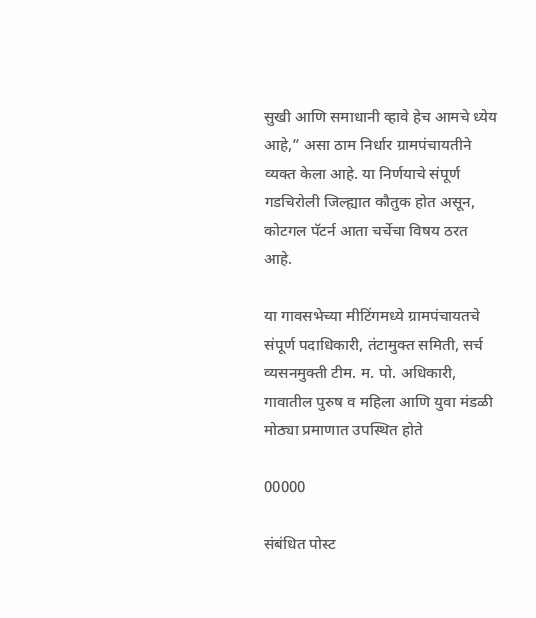सुखी आणि समाधानी व्हावे हेच आमचे ध्येय आहे,” असा ठाम निर्धार ग्रामपंचायतीने व्यक्त केला आहे. या निर्णयाचे संपूर्ण गडचिरोली जिल्ह्यात कौतुक होत असून, कोटगल पॅटर्न आता चर्चेचा विषय ठरत आहे.

या गावसभेच्या मीटिंगमध्ये ग्रामपंचायतचे संपूर्ण पदाधिकारी, तंटामुक्त समिती, सर्च व्यसनमुक्ती टीम. म. पो. अधिकारी, गावातील पुरुष व महिला आणि युवा मंडळी मोठ्या प्रमाणात उपस्थित होते

00000

संबंधित पोस्ट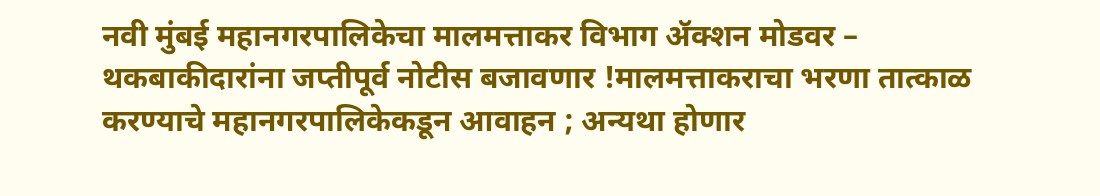नवी मुंबई महानगरपालिकेचा मालमत्ताकर विभाग ॲक्शन मोडवर – थकबाकीदारांना जप्तीपूर्व नोटीस बजावणार !मालमत्ताकराचा भरणा तात्काळ करण्याचे महानगरपालिकेकडून आवाहन ; अन्यथा होणार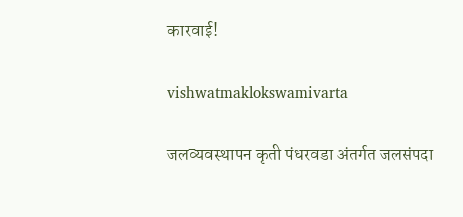कारवाई!

vishwatmaklokswamivarta

जलव्यवस्थापन कृती पंधरवडा अंतर्गत जलसंपदा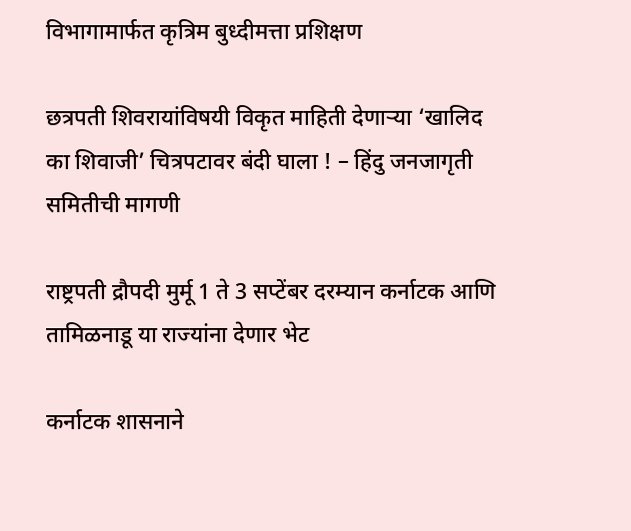विभागामार्फत कृत्रिम बुध्दीमत्ता प्रशिक्षण

छत्रपती शिवरायांविषयी विकृत माहिती देणाऱ्या ‘खालिद का शिवाजी’ चित्रपटावर बंदी घाला ! – हिंदु जनजागृती समितीची मागणी

राष्ट्रपती द्रौपदी मुर्मू 1 ते 3 सप्टेंबर दरम्यान कर्नाटक आणि तामिळनाडू या राज्यांना देणार भेट

कर्नाटक शासनाने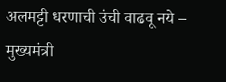अलमट्टी धरणाची उंची वाढवू नये – मुख्यमंत्री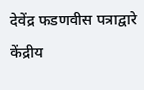देवेंद्र फडणवीस पत्राद्वारे केंद्रीय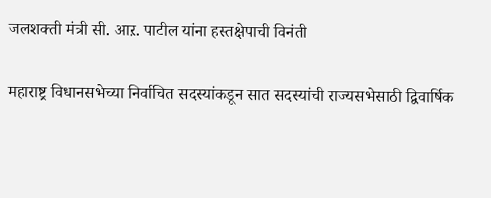जलशक्ती मंत्री सी. आऱ. पाटील यांना हस्तक्षेपाची विनंती

महाराष्ट्र विधानसभेच्या निर्वाचित सदस्यांकडून सात सदस्यांची राज्यसभेसाठी द्विवार्षिक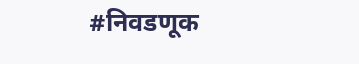#निवडणूक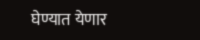घेण्यात येणार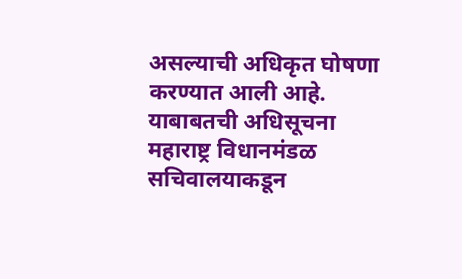असल्याची अधिकृत घोषणा करण्यात आली आहे. याबाबतची अधिसूचना महाराष्ट्र विधानमंडळ सचिवालयाकडून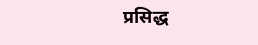प्रसिद्ध